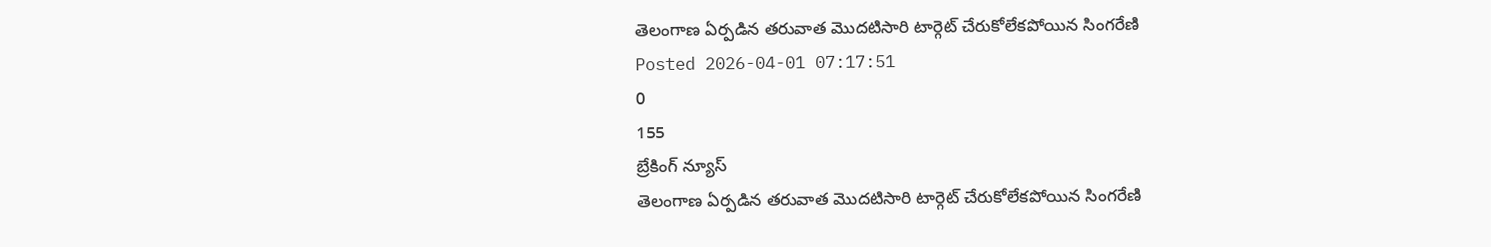తెలంగాణ ఏర్పడిన తరువాత మొదటిసారి టార్గెట్ చేరుకోలేకపోయిన సింగరేణి
Posted 2026-04-01 07:17:51
0
155
బ్రేకింగ్ న్యూస్
తెలంగాణ ఏర్పడిన తరువాత మొదటిసారి టార్గెట్ చేరుకోలేకపోయిన సింగరేణి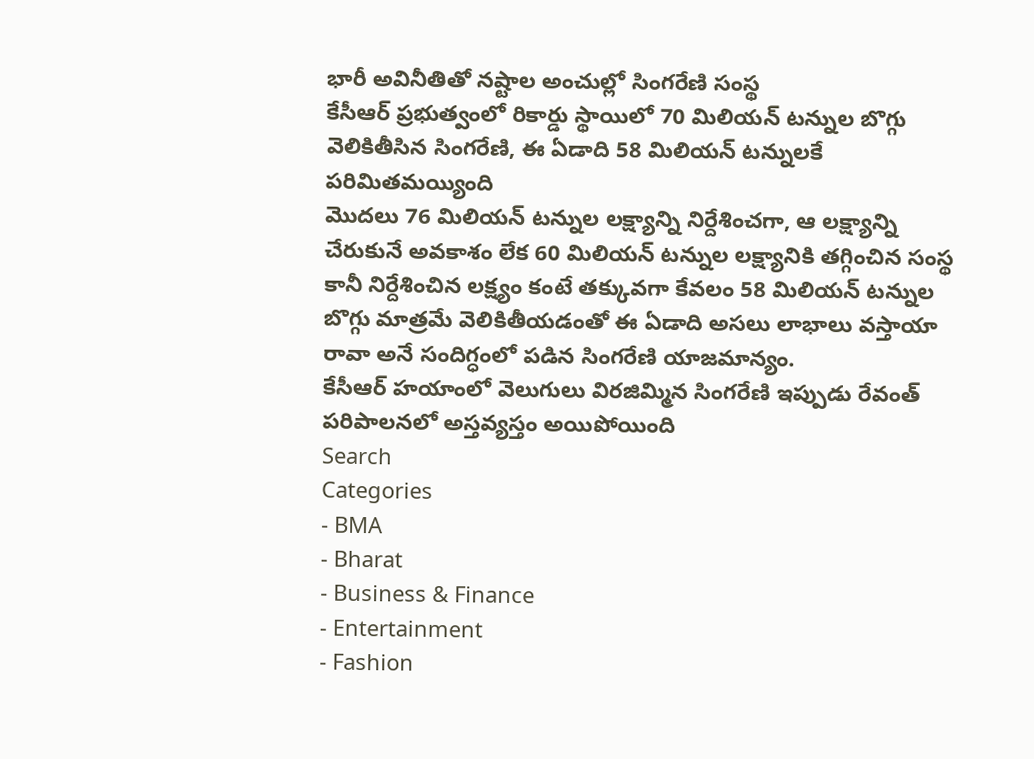భారీ అవినీతితో నష్టాల అంచుల్లో సింగరేణి సంస్థ
కేసీఆర్ ప్రభుత్వంలో రికార్డు స్థాయిలో 70 మిలియన్ టన్నుల బొగ్గు వెలికితీసిన సింగరేణి, ఈ ఏడాది 58 మిలియన్ టన్నులకే పరిమితమయ్యింది
మొదలు 76 మిలియన్ టన్నుల లక్ష్యాన్ని నిర్దేశించగా, ఆ లక్ష్యాన్ని చేరుకునే అవకాశం లేక 60 మిలియన్ టన్నుల లక్ష్యానికి తగ్గించిన సంస్థ
కానీ నిర్దేశించిన లక్ష్యం కంటే తక్కువగా కేవలం 58 మిలియన్ టన్నుల బొగ్గు మాత్రమే వెలికితీయడంతో ఈ ఏడాది అసలు లాభాలు వస్తాయా రావా అనే సందిగ్ధంలో పడిన సింగరేణి యాజమాన్యం.
కేసీఆర్ హయాంలో వెలుగులు విరజిమ్మిన సింగరేణి ఇప్పుడు రేవంత్ పరిపాలనలో అస్తవ్యస్తం అయిపోయింది
Search
Categories
- BMA
- Bharat
- Business & Finance
- Entertainment
- Fashion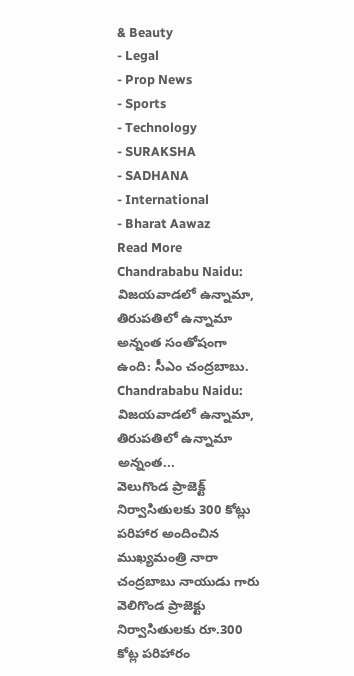& Beauty
- Legal
- Prop News
- Sports
- Technology
- SURAKSHA
- SADHANA
- International
- Bharat Aawaz
Read More
Chandrababu Naidu: విజయవాడలో ఉన్నామా, తిరుపతిలో ఉన్నామా అన్నంత సంతోషంగా ఉంది: సీఎం చంద్రబాబు.
Chandrababu Naidu: విజయవాడలో ఉన్నామా, తిరుపతిలో ఉన్నామా అన్నంత...
వెలుగొండ ప్రాజెక్ట్ నిర్వాసితులకు 300 కోట్లు పరిహార అందించిన ముఖ్యమంత్రి నారా చంద్రబాబు నాయుడు గారు
వెలిగొండ ప్రాజెక్టు నిర్వాసితులకు రూ.300 కోట్ల పరిహారం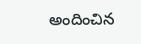అందించిన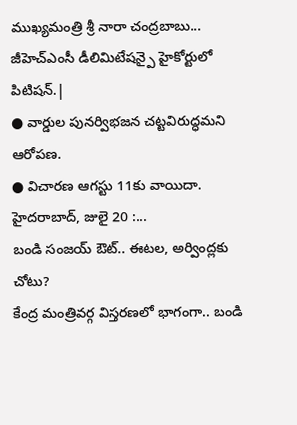ముఖ్యమంత్రి శ్రీ నారా చంద్రబాబు...
జీహెచ్ఎంసీ డీలిమిటేషన్పై హైకోర్టులో పిటిషన్.|
● వార్డుల పునర్విభజన చట్టవిరుద్ధమని ఆరోపణ.
● విచారణ ఆగస్టు 11కు వాయిదా.
హైదరాబాద్, జులై 20 :...
బండి సంజయ్ ఔట్.. ఈటల, అర్వింద్లకు చోటు?
కేంద్ర మంత్రివర్గ విస్తరణలో భాగంగా.. బండి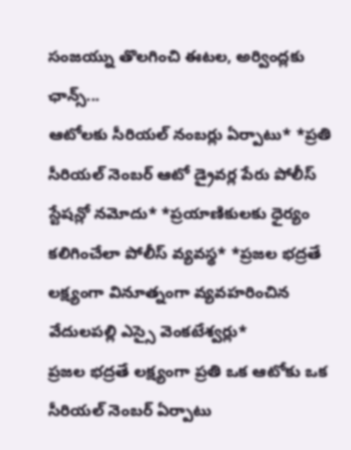సంజయ్ను తొలగించి ఈటల, అర్వింద్లకు ఛాన్స్...
ఆటోలకు సీరియల్ నంబర్లు ఏర్పాటు* *ప్రతి సీరియల్ నెంబర్ ఆటో డ్రైవర్ల పేరు పోలీస్ స్టేషన్లో నమోదు* *ప్రయాణికులకు ధైర్యం కలిగించేలా పోలీస్ వ్యవస్థ* *ప్రజల భద్రతే లక్ష్యంగా వినూత్నంగా వ్యవహరించిన వేదులపల్లి ఎస్సై వెంకటేశ్వర్లు*
ప్రజల భద్రతే లక్ష్యంగా ప్రతి ఒక ఆటోకు ఒక సీరియల్ నెంబర్ ఏర్పాటు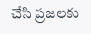చేసి ప్రజలకు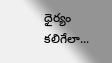ధైర్యం కలిగేలా...